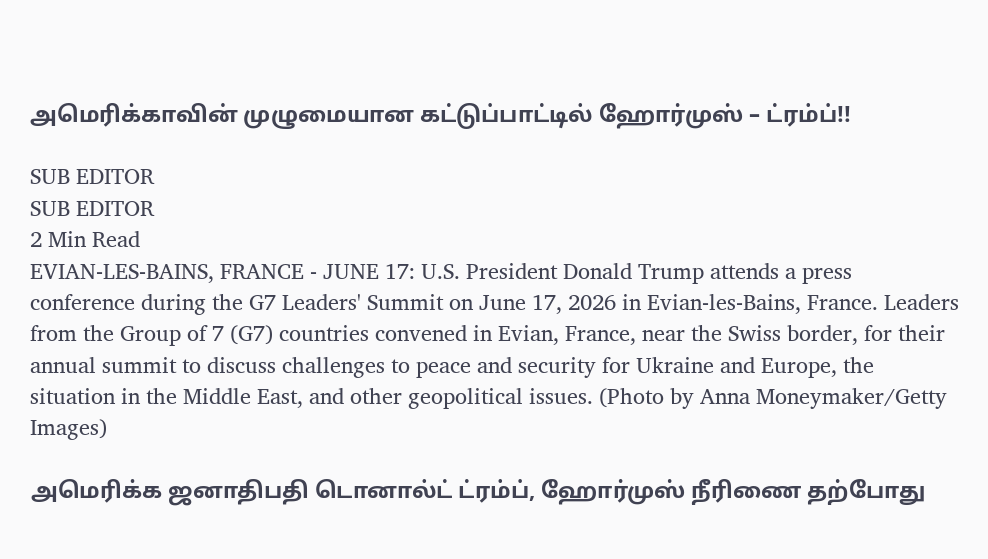அமெரிக்காவின் முழுமையான கட்டுப்பாட்டில் ஹோர்முஸ் – ட்ரம்ப்!!

SUB EDITOR
SUB EDITOR
2 Min Read
EVIAN-LES-BAINS, FRANCE - JUNE 17: U.S. President Donald Trump attends a press conference during the G7 Leaders' Summit on June 17, 2026 in Evian-les-Bains, France. Leaders from the Group of 7 (G7) countries convened in Evian, France, near the Swiss border, for their annual summit to discuss challenges to peace and security for Ukraine and Europe, the situation in the Middle East, and other geopolitical issues. (Photo by Anna Moneymaker/Getty Images)

அமெரிக்க ஜனாதிபதி டொனால்ட் ட்ரம்ப், ஹோர்முஸ் நீரிணை தற்போது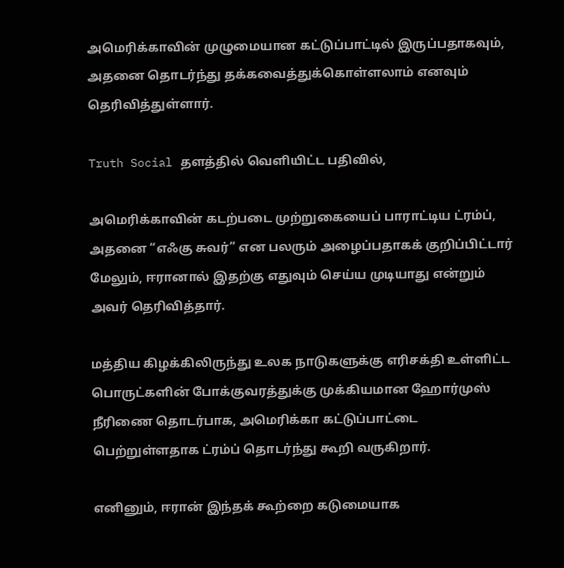அமெரிக்காவின் முழுமையான கட்டுப்பாட்டில் இருப்பதாகவும், அதனை தொடர்ந்து தக்கவைத்துக்கொள்ளலாம் எனவும் தெரிவித்துள்ளார்.

Truth Social தளத்தில் வெளியிட்ட பதிவில்,

அமெரிக்காவின் கடற்படை முற்றுகையைப் பாராட்டிய ட்ரம்ப், அதனை “எஃகு சுவர்” என பலரும் அழைப்பதாகக் குறிப்பிட்டார் மேலும், ஈரானால் இதற்கு எதுவும் செய்ய முடியாது என்றும் அவர் தெரிவித்தார்.

மத்திய கிழக்கிலிருந்து உலக நாடுகளுக்கு எரிசக்தி உள்ளிட்ட பொருட்களின் போக்குவரத்துக்கு முக்கியமான ஹோர்முஸ் நீரிணை தொடர்பாக, அமெரிக்கா கட்டுப்பாட்டை பெற்றுள்ளதாக ட்ரம்ப் தொடர்ந்து கூறி வருகிறார்.

எனினும், ஈரான் இந்தக் கூற்றை கடுமையாக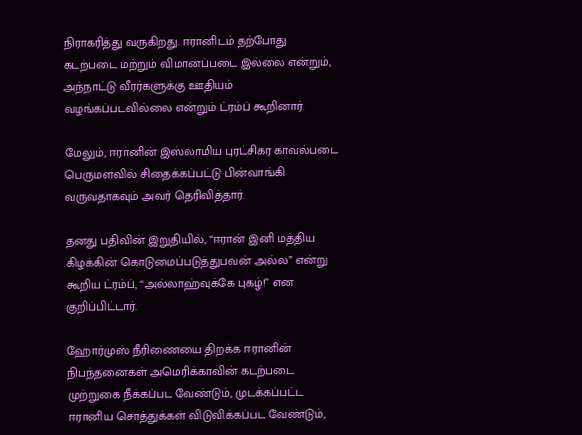நிராகரித்து வருகிறது. ஈரானிடம் தற்போது கடற்படை மற்றும் விமானப்படை இல்லை என்றும், அந்நாட்டு வீரர்களுக்கு ஊதியம் வழங்கப்படவில்லை என்றும் ட்ரம்ப் கூறினார்.

மேலும், ஈரானின் இஸ்லாமிய புரட்சிகர காவல்படை பெருமளவில் சிதைக்கப்பட்டு பின்வாங்கி வருவதாகவும் அவர் தெரிவித்தார்.

தனது பதிவின் இறுதியில், “ஈரான் இனி மத்திய கிழக்கின் கொடுமைப்படுத்துபவன் அல்ல” என்று கூறிய ட்ரம்ப், “அல்லாஹ்வுக்கே புகழ்!” என குறிப்பிட்டார்.

ஹோர்முஸ் நீரிணையை திறக்க ஈரானின் நிபந்தனைகள் அமெரிக்காவின் கடற்படை முற்றுகை நீக்கப்பட வேண்டும், முடக்கப்பட்ட ஈரானிய சொத்துக்கள் விடுவிக்கப்பட வேண்டும்,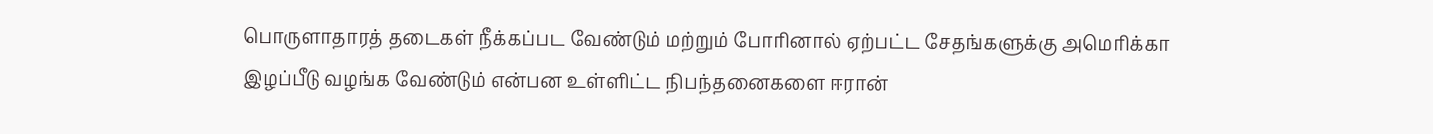பொருளாதாரத் தடைகள் நீக்கப்பட வேண்டும் மற்றும் போரினால் ஏற்பட்ட சேதங்களுக்கு அமெரிக்கா இழப்பீடு வழங்க வேண்டும் என்பன உள்ளிட்ட நிபந்தனைகளை ஈரான்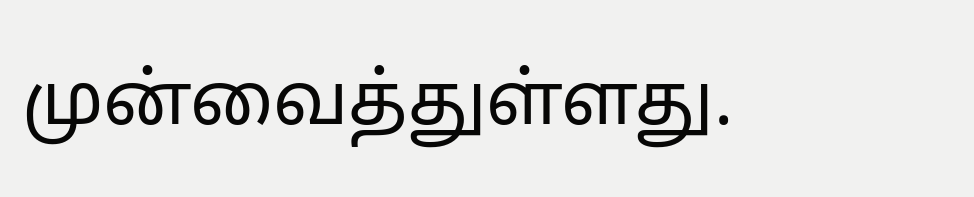முன்வைத்துள்ளது.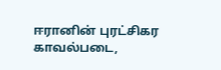ஈரானின் புரட்சிகர காவல்படை,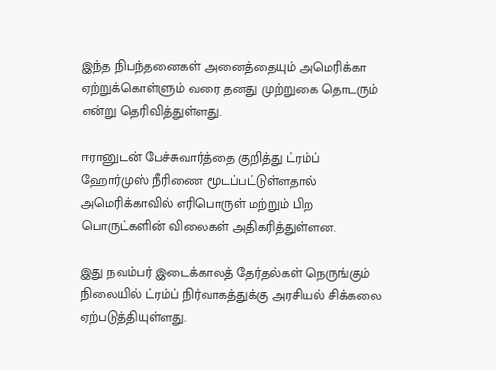இந்த நிபந்தனைகள் அனைத்தையும் அமெரிக்கா ஏற்றுக்கொள்ளும் வரை தனது முற்றுகை தொடரும் என்று தெரிவித்துள்ளது.

ஈரானுடன் பேச்சுவார்த்தை குறித்து ட்ரம்ப் ஹோர்முஸ் நீரிணை மூடப்பட்டுள்ளதால் அமெரிக்காவில் எரிபொருள் மற்றும் பிற பொருட்களின் விலைகள் அதிகரித்துள்ளன.

இது நவம்பர் இடைக்காலத் தேர்தல்கள் நெருங்கும் நிலையில் ட்ரம்ப் நிர்வாகத்துக்கு அரசியல் சிக்கலை ஏற்படுத்தியுள்ளது.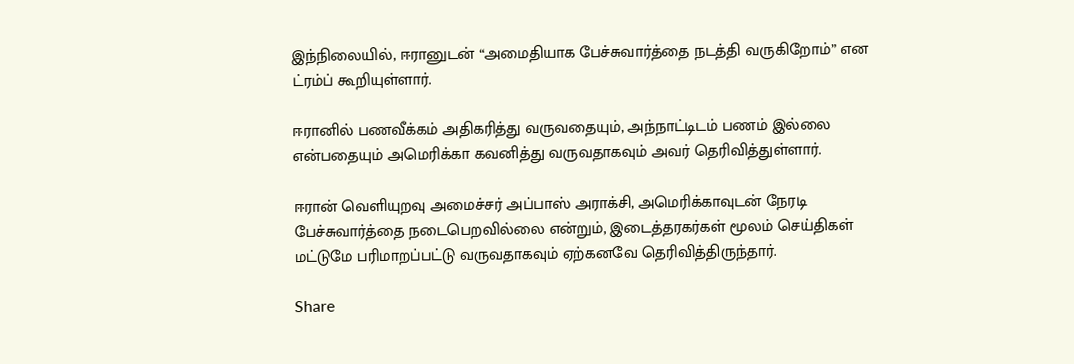இந்நிலையில், ஈரானுடன் “அமைதியாக பேச்சுவார்த்தை நடத்தி வருகிறோம்” என ட்ரம்ப் கூறியுள்ளார்.

ஈரானில் பணவீக்கம் அதிகரித்து வருவதையும், அந்நாட்டிடம் பணம் இல்லை என்பதையும் அமெரிக்கா கவனித்து வருவதாகவும் அவர் தெரிவித்துள்ளார்.

ஈரான் வெளியுறவு அமைச்சர் அப்பாஸ் அராக்சி, அமெரிக்காவுடன் நேரடி பேச்சுவார்த்தை நடைபெறவில்லை என்றும், இடைத்தரகர்கள் மூலம் செய்திகள் மட்டுமே பரிமாறப்பட்டு வருவதாகவும் ஏற்கனவே தெரிவித்திருந்தார்.

Share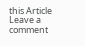this Article
Leave a comment